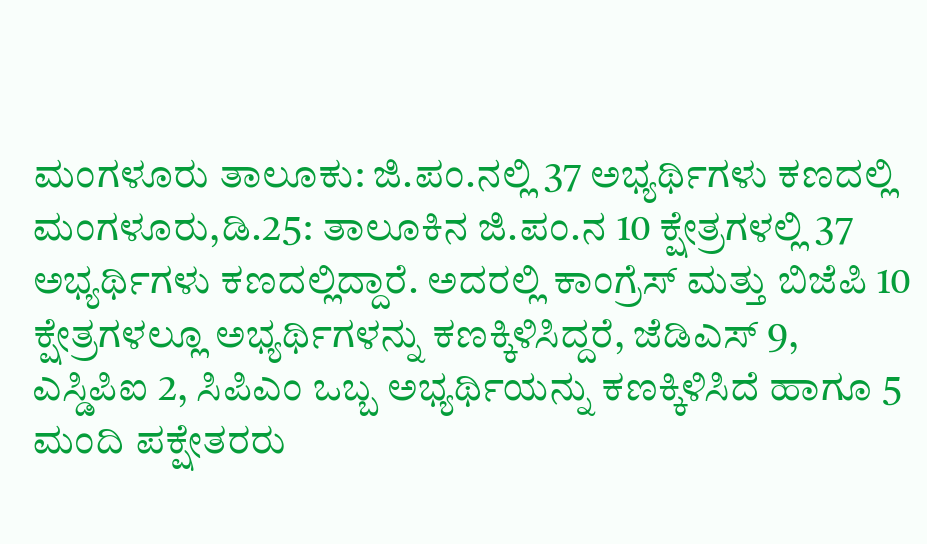ಮಂಗಳೂರು ತಾಲೂಕು: ಜಿ.ಪಂ.ನಲ್ಲಿ 37 ಅಭ್ಯರ್ಥಿಗಳು ಕಣದಲ್ಲಿ
ಮಂಗಳೂರು,ಡಿ.25: ತಾಲೂಕಿನ ಜಿ.ಪಂ.ನ 10 ಕ್ಷೇತ್ರಗಳಲ್ಲಿ 37 ಅಭ್ಯರ್ಥಿಗಳು ಕಣದಲ್ಲಿದ್ದಾರೆ. ಅದರಲ್ಲಿ ಕಾಂಗ್ರೆಸ್ ಮತ್ತು ಬಿಜೆಪಿ 10 ಕ್ಷೇತ್ರಗಳಲ್ಲೂ ಅಭ್ಯರ್ಥಿಗಳನ್ನು ಕಣಕ್ಕಿಳಿಸಿದ್ದರೆ, ಜೆಡಿಎಸ್ 9, ಎಸ್ಡಿಪಿಐ 2, ಸಿಪಿಎಂ ಒಬ್ಬ ಅಭ್ಯರ್ಥಿಯನ್ನು ಕಣಕ್ಕಿಳಿಸಿದೆ ಹಾಗೂ 5 ಮಂದಿ ಪಕ್ಷೇತರರು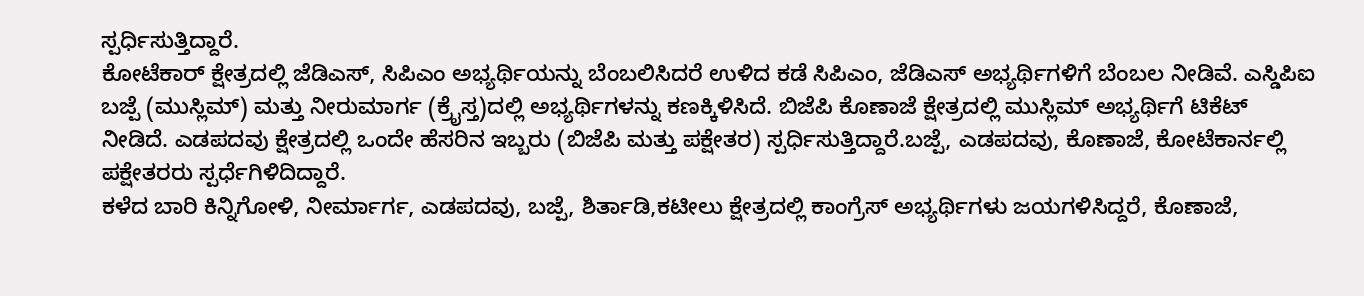ಸ್ಪರ್ಧಿಸುತ್ತಿದ್ದಾರೆ.
ಕೋಟೆಕಾರ್ ಕ್ಷೇತ್ರದಲ್ಲಿ ಜೆಡಿಎಸ್, ಸಿಪಿಎಂ ಅಭ್ಯರ್ಥಿಯನ್ನು ಬೆಂಬಲಿಸಿದರೆ ಉಳಿದ ಕಡೆ ಸಿಪಿಎಂ, ಜೆಡಿಎಸ್ ಅಭ್ಯರ್ಥಿಗಳಿಗೆ ಬೆಂಬಲ ನೀಡಿವೆ. ಎಸ್ಡಿಪಿಐ ಬಜ್ಪೆ (ಮುಸ್ಲಿಮ್) ಮತ್ತು ನೀರುಮಾರ್ಗ (ಕ್ರೈಸ್ತ)ದಲ್ಲಿ ಅಭ್ಯರ್ಥಿಗಳನ್ನು ಕಣಕ್ಕಿಳಿಸಿದೆ. ಬಿಜೆಪಿ ಕೊಣಾಜೆ ಕ್ಷೇತ್ರದಲ್ಲಿ ಮುಸ್ಲಿಮ್ ಅಭ್ಯರ್ಥಿಗೆ ಟಿಕೆಟ್ ನೀಡಿದೆ. ಎಡಪದವು ಕ್ಷೇತ್ರದಲ್ಲಿ ಒಂದೇ ಹೆಸರಿನ ಇಬ್ಬರು (ಬಿಜೆಪಿ ಮತ್ತು ಪಕ್ಷೇತರ) ಸ್ಪರ್ಧಿಸುತ್ತಿದ್ದಾರೆ.ಬಜ್ಪೆ, ಎಡಪದವು, ಕೊಣಾಜೆ, ಕೋಟೆಕಾರ್ನಲ್ಲಿ ಪಕ್ಷೇತರರು ಸ್ಪರ್ಧೆಗಿಳಿದಿದ್ದಾರೆ.
ಕಳೆದ ಬಾರಿ ಕಿನ್ನಿಗೋಳಿ, ನೀರ್ಮಾರ್ಗ, ಎಡಪದವು, ಬಜ್ಪೆ, ಶಿರ್ತಾಡಿ,ಕಟೀಲು ಕ್ಷೇತ್ರದಲ್ಲಿ ಕಾಂಗ್ರೆಸ್ ಅಭ್ಯರ್ಥಿಗಳು ಜಯಗಳಿಸಿದ್ದರೆ, ಕೊಣಾಜೆ,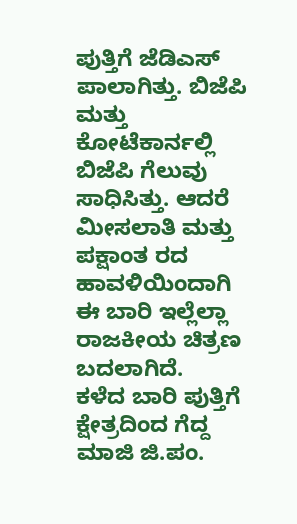ಪುತ್ತಿಗೆ ಜೆಡಿಎಸ್ ಪಾಲಾಗಿತ್ತು. ಬಿಜೆಪಿ ಮತ್ತು ಕೋಟೆಕಾರ್ನಲ್ಲಿ ಬಿಜೆಪಿ ಗೆಲುವು ಸಾಧಿಸಿತ್ತು. ಆದರೆ ಮೀಸಲಾತಿ ಮತ್ತು ಪಕ್ಷಾಂತ ರದ ಹಾವಳಿಯಿಂದಾಗಿ ಈ ಬಾರಿ ಇಲ್ಲೆಲ್ಲಾ ರಾಜಕೀಯ ಚಿತ್ರಣ ಬದಲಾಗಿದೆ.
ಕಳೆದ ಬಾರಿ ಪುತ್ತಿಗೆ ಕ್ಷೇತ್ರದಿಂದ ಗೆದ್ದ ಮಾಜಿ ಜಿ.ಪಂ.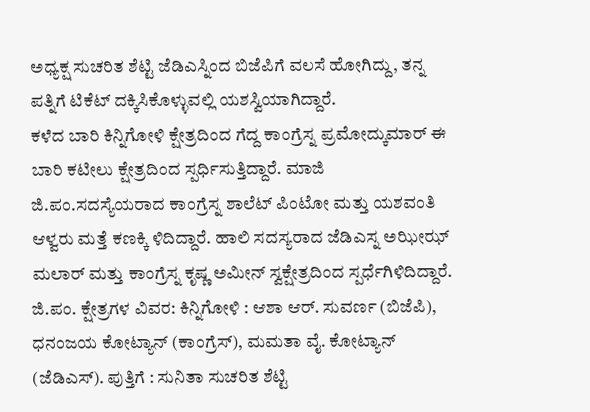ಅಧ್ಯಕ್ಷ ಸುಚರಿತ ಶೆಟ್ಟಿ ಜೆಡಿಎಸ್ನಿಂದ ಬಿಜೆಪಿಗೆ ವಲಸೆ ಹೋಗಿದ್ದು, ತನ್ನ ಪತ್ನಿಗೆ ಟಿಕೆಟ್ ದಕ್ಕಿಸಿಕೊಳ್ಳುವಲ್ಲಿ ಯಶಸ್ವಿಯಾಗಿದ್ದಾರೆ.
ಕಳೆದ ಬಾರಿ ಕಿನ್ನಿಗೋಳಿ ಕ್ಷೇತ್ರದಿಂದ ಗೆದ್ದ ಕಾಂಗ್ರೆಸ್ನ ಪ್ರಮೋದ್ಕುಮಾರ್ ಈ ಬಾರಿ ಕಟೀಲು ಕ್ಷೇತ್ರದಿಂದ ಸ್ಪರ್ಧಿಸುತ್ತಿದ್ದಾರೆ. ಮಾಜಿ ಜಿ.ಪಂ.ಸದಸ್ಯೆಯರಾದ ಕಾಂಗ್ರೆಸ್ನ ಶಾಲೆಟ್ ಪಿಂಟೋ ಮತ್ತು ಯಶವಂತಿ ಆಳ್ವರು ಮತ್ತೆ ಕಣಕ್ಕಿ ಳಿದಿದ್ದಾರೆ. ಹಾಲಿ ಸದಸ್ಯರಾದ ಜೆಡಿಎಸ್ನ ಅಝೀಝ್ ಮಲಾರ್ ಮತ್ತು ಕಾಂಗ್ರೆಸ್ನ ಕೃಷ್ಣ ಅಮೀನ್ ಸ್ವಕ್ಷೇತ್ರದಿಂದ ಸ್ಪರ್ಧೆಗಿಳಿದಿದ್ದಾರೆ.
ಜಿ.ಪಂ. ಕ್ಷೇತ್ರಗಳ ವಿವರ: ಕಿನ್ನಿಗೋಳಿ : ಆಶಾ ಆರ್. ಸುವರ್ಣ (ಬಿಜೆಪಿ), ಧನಂಜಯ ಕೋಟ್ಯಾನ್ (ಕಾಂಗ್ರೆಸ್), ಮಮತಾ ವೈ. ಕೋಟ್ಯಾನ್ (ಜೆಡಿಎಸ್). ಪುತ್ತಿಗೆ : ಸುನಿತಾ ಸುಚರಿತ ಶೆಟ್ಟಿ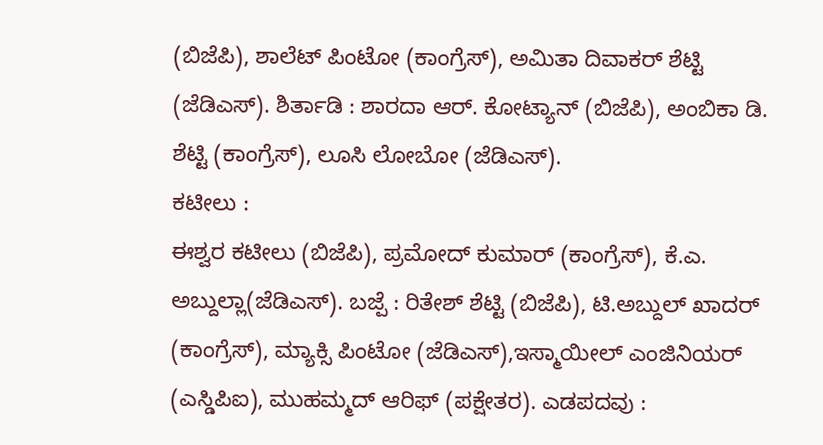(ಬಿಜೆಪಿ), ಶಾಲೆಟ್ ಪಿಂಟೋ (ಕಾಂಗ್ರೆಸ್), ಅಮಿತಾ ದಿವಾಕರ್ ಶೆಟ್ಟಿ (ಜೆಡಿಎಸ್). ಶಿರ್ತಾಡಿ : ಶಾರದಾ ಆರ್. ಕೋಟ್ಯಾನ್ (ಬಿಜೆಪಿ), ಅಂಬಿಕಾ ಡಿ. ಶೆಟ್ಟಿ (ಕಾಂಗ್ರೆಸ್), ಲೂಸಿ ಲೋಬೋ (ಜೆಡಿಎಸ್).
ಕಟೀಲು :
ಈಶ್ವರ ಕಟೀಲು (ಬಿಜೆಪಿ), ಪ್ರಮೋದ್ ಕುಮಾರ್ (ಕಾಂಗ್ರೆಸ್), ಕೆ.ಎ. ಅಬ್ದುಲ್ಲಾ(ಜೆಡಿಎಸ್). ಬಜ್ಪೆ : ರಿತೇಶ್ ಶೆಟ್ಟಿ (ಬಿಜೆಪಿ), ಟಿ.ಅಬ್ದುಲ್ ಖಾದರ್ (ಕಾಂಗ್ರೆಸ್), ಮ್ಯಾಕ್ಸಿ ಪಿಂಟೋ (ಜೆಡಿಎಸ್),ಇಸ್ಮಾಯೀಲ್ ಎಂಜಿನಿಯರ್ (ಎಸ್ಡಿಪಿಐ), ಮುಹಮ್ಮದ್ ಆರಿಫ್ (ಪಕ್ಷೇತರ). ಎಡಪದವು :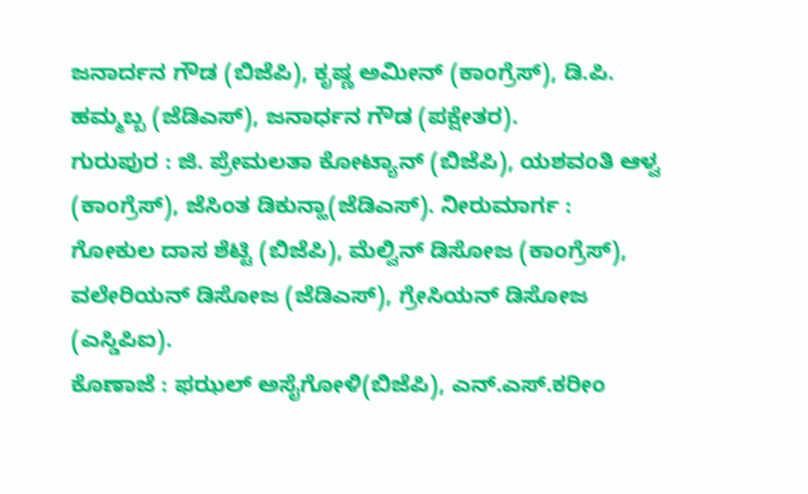ಜನಾರ್ದನ ಗೌಡ (ಬಿಜೆಪಿ), ಕೃಷ್ಣ ಅಮೀನ್ (ಕಾಂಗ್ರೆಸ್), ಡಿ.ಪಿ. ಹಮ್ಮಬ್ಬ (ಜೆಡಿಎಸ್), ಜನಾರ್ಧನ ಗೌಡ (ಪಕ್ಷೇತರ).
ಗುರುಪುರ : ಜಿ. ಪ್ರೇಮಲತಾ ಕೋಟ್ಯಾನ್ (ಬಿಜೆಪಿ), ಯಶವಂತಿ ಆಳ್ವ (ಕಾಂಗ್ರೆಸ್), ಜೆಸಿಂತ ಡಿಕುನ್ಹಾ(ಜೆಡಿಎಸ್). ನೀರುಮಾರ್ಗ : ಗೋಕುಲ ದಾಸ ಶೆಟ್ಟಿ (ಬಿಜೆಪಿ), ಮೆಲ್ವಿನ್ ಡಿಸೋಜ (ಕಾಂಗ್ರೆಸ್), ವಲೇರಿಯನ್ ಡಿಸೋಜ (ಜೆಡಿಎಸ್), ಗ್ರೇಸಿಯನ್ ಡಿಸೋಜ (ಎಸ್ಡಿಪಿಐ).
ಕೊಣಾಜೆ : ಫಝಲ್ ಅಸೈಗೋಳಿ(ಬಿಜೆಪಿ), ಎನ್.ಎಸ್.ಕರೀಂ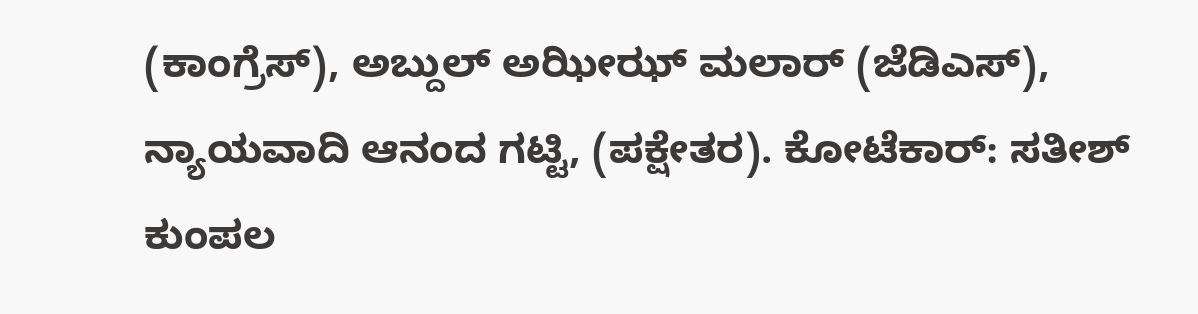(ಕಾಂಗ್ರೆಸ್), ಅಬ್ದುಲ್ ಅಝೀಝ್ ಮಲಾರ್ (ಜೆಡಿಎಸ್), ನ್ಯಾಯವಾದಿ ಆನಂದ ಗಟ್ಟಿ, (ಪಕ್ಷೇತರ). ಕೋಟೆಕಾರ್: ಸತೀಶ್ ಕುಂಪಲ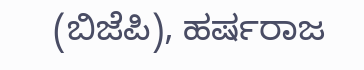(ಬಿಜೆಪಿ), ಹರ್ಷರಾಜ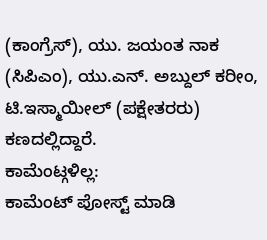(ಕಾಂಗ್ರೆಸ್), ಯು. ಜಯಂತ ನಾಕ (ಸಿಪಿಎಂ), ಯು.ಎನ್. ಅಬ್ದುಲ್ ಕರೀಂ, ಟಿ.ಇಸ್ಮಾಯೀಲ್ (ಪಕ್ಷೇತರರು) ಕಣದಲ್ಲಿದ್ದಾರೆ.
ಕಾಮೆಂಟ್ಗಳಿಲ್ಲ:
ಕಾಮೆಂಟ್ ಪೋಸ್ಟ್ ಮಾಡಿ